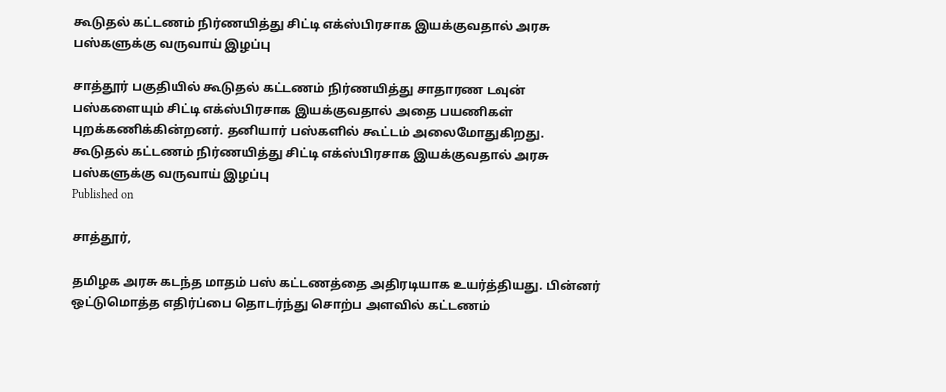கூடுதல் கட்டணம் நிர்ணயித்து சிட்டி எக்ஸ்பிரசாக இயக்குவதால் அரசு பஸ்களுக்கு வருவாய் இழப்பு

சாத்தூர் பகுதியில் கூடுதல் கட்டணம் நிர்ணயித்து சாதாரண டவுன் பஸ்களையும் சிட்டி எக்ஸ்பிரசாக இயக்குவதால் அதை பயணிகள் புறக்கணிக்கின்றனர். தனியார் பஸ்களில் கூட்டம் அலைமோதுகிறது.
கூடுதல் கட்டணம் நிர்ணயித்து சிட்டி எக்ஸ்பிரசாக இயக்குவதால் அரசு பஸ்களுக்கு வருவாய் இழப்பு
Published on

சாத்தூர்,

தமிழக அரசு கடந்த மாதம் பஸ் கட்டணத்தை அதிரடியாக உயர்த்தியது. பின்னர் ஒட்டுமொத்த எதிர்ப்பை தொடர்ந்து சொற்ப அளவில் கட்டணம்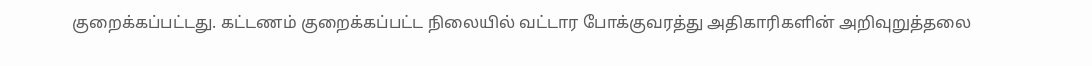குறைக்கப்பட்டது. கட்டணம் குறைக்கப்பட்ட நிலையில் வட்டார போக்குவரத்து அதிகாரிகளின் அறிவுறுத்தலை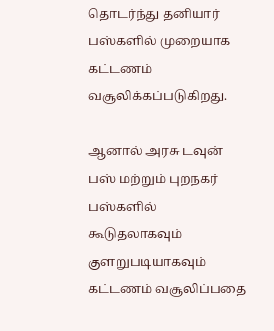தொடர்ந்து தனியார் பஸ்களில் முறையாக கட்டணம் வசூலிக்கப்படுகிறது.

ஆனால் அரசு டவுன் பஸ் மற்றும் புறநகர் பஸ்களில் கூடுதலாகவும் குளறுபடியாகவும் கட்டணம் வசூலிப்பதை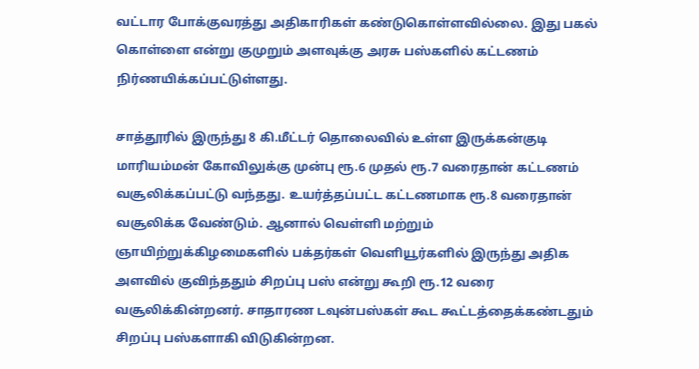வட்டார போக்குவரத்து அதிகாரிகள் கண்டுகொள்ளவில்லை. இது பகல் கொள்ளை என்று குமுறும் அளவுக்கு அரசு பஸ்களில் கட்டணம் நிர்ணயிக்கப்பட்டுள்ளது.

சாத்தூரில் இருந்து 8 கி.மீட்டர் தொலைவில் உள்ள இருக்கன்குடி மாரியம்மன் கோவிலுக்கு முன்பு ரூ.6 முதல் ரூ.7 வரைதான் கட்டணம் வசூலிக்கப்பட்டு வந்தது. உயர்த்தப்பட்ட கட்டணமாக ரூ.8 வரைதான் வசூலிக்க வேண்டும். ஆனால் வெள்ளி மற்றும் ஞாயிற்றுக்கிழமைகளில் பக்தர்கள் வெளியூர்களில் இருந்து அதிக அளவில் குவிந்ததும் சிறப்பு பஸ் என்று கூறி ரூ.12 வரை வசூலிக்கின்றனர். சாதாரண டவுன்பஸ்கள் கூட கூட்டத்தைக்கண்டதும் சிறப்பு பஸ்களாகி விடுகின்றன.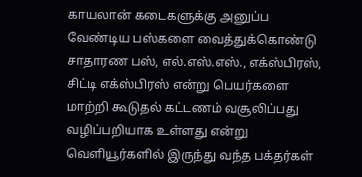காயலான் கடைகளுக்கு அனுப்ப வேண்டிய பஸ்களை வைத்துக்கொண்டு சாதாரண பஸ், எல்.எஸ்.எஸ்., எக்ஸ்பிரஸ், சிட்டி எக்ஸ்பிரஸ் என்று பெயர்களை மாற்றி கூடுதல் கட்டணம் வசூலிப்பது வழிப்பறியாக உள்ளது என்று வெளியூர்களில் இருந்து வந்த பக்தர்கள்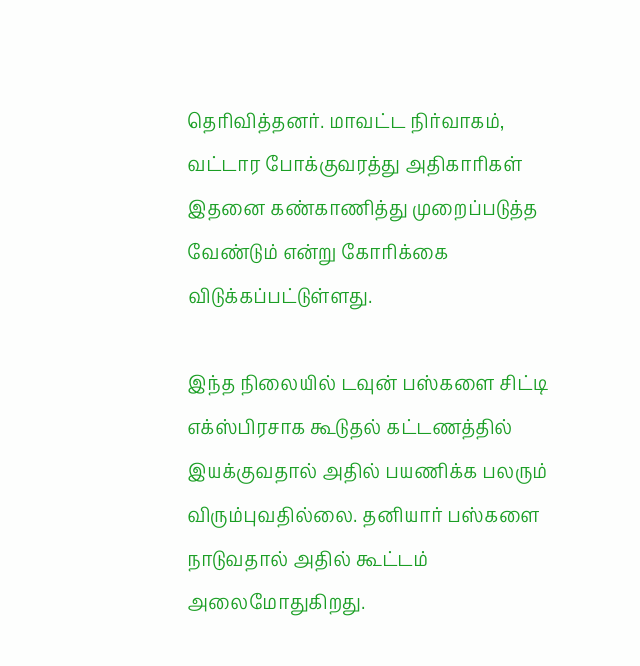தெரிவித்தனர். மாவட்ட நிர்வாகம், வட்டார போக்குவரத்து அதிகாரிகள் இதனை கண்காணித்து முறைப்படுத்த வேண்டும் என்று கோரிக்கை விடுக்கப்பட்டுள்ளது.

இந்த நிலையில் டவுன் பஸ்களை சிட்டி எக்ஸ்பிரசாக கூடுதல் கட்டணத்தில் இயக்குவதால் அதில் பயணிக்க பலரும் விரும்புவதில்லை. தனியார் பஸ்களை நாடுவதால் அதில் கூட்டம் அலைமோதுகிறது.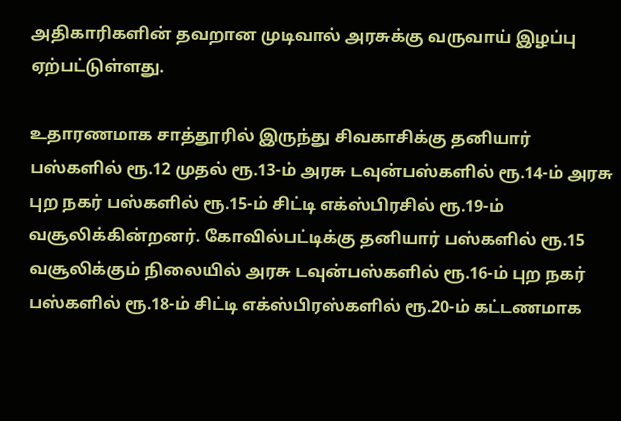அதிகாரிகளின் தவறான முடிவால் அரசுக்கு வருவாய் இழப்பு ஏற்பட்டுள்ளது.

உதாரணமாக சாத்தூரில் இருந்து சிவகாசிக்கு தனியார் பஸ்களில் ரூ.12 முதல் ரூ.13-ம் அரசு டவுன்பஸ்களில் ரூ.14-ம் அரசு புற நகர் பஸ்களில் ரூ.15-ம் சிட்டி எக்ஸ்பிரசில் ரூ.19-ம் வசூலிக்கின்றனர். கோவில்பட்டிக்கு தனியார் பஸ்களில் ரூ.15 வசூலிக்கும் நிலையில் அரசு டவுன்பஸ்களில் ரூ.16-ம் புற நகர் பஸ்களில் ரூ.18-ம் சிட்டி எக்ஸ்பிரஸ்களில் ரூ.20-ம் கட்டணமாக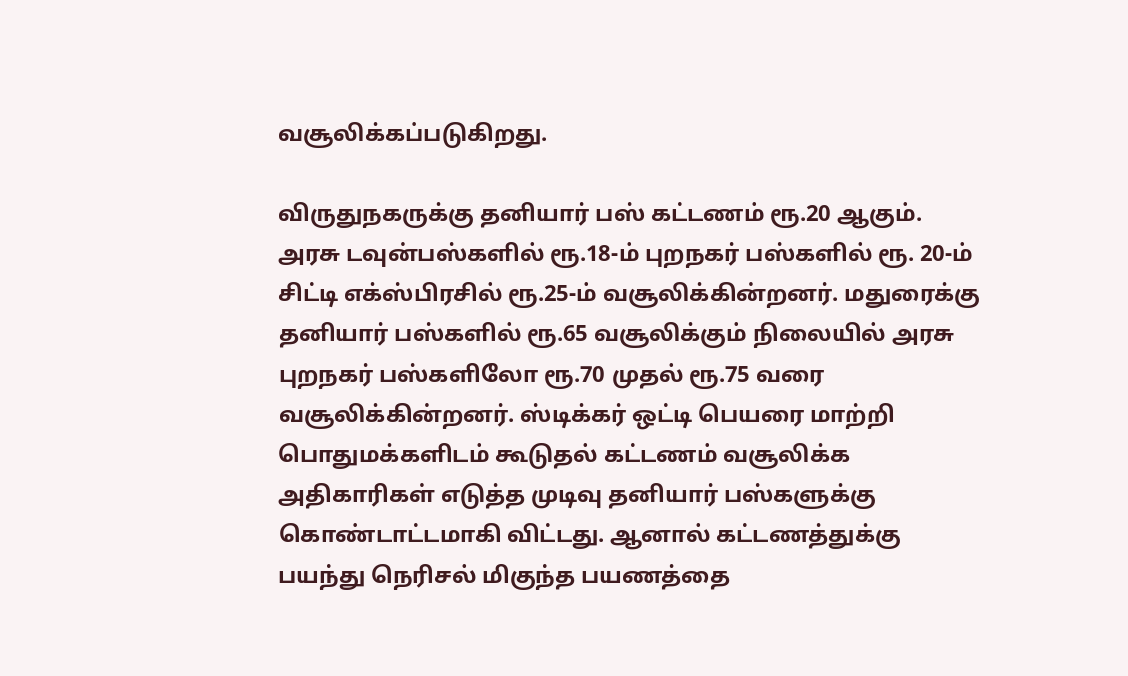வசூலிக்கப்படுகிறது.

விருதுநகருக்கு தனியார் பஸ் கட்டணம் ரூ.20 ஆகும். அரசு டவுன்பஸ்களில் ரூ.18-ம் புறநகர் பஸ்களில் ரூ. 20-ம் சிட்டி எக்ஸ்பிரசில் ரூ.25-ம் வசூலிக்கின்றனர். மதுரைக்கு தனியார் பஸ்களில் ரூ.65 வசூலிக்கும் நிலையில் அரசு புறநகர் பஸ்களிலோ ரூ.70 முதல் ரூ.75 வரை வசூலிக்கின்றனர். ஸ்டிக்கர் ஒட்டி பெயரை மாற்றி பொதுமக்களிடம் கூடுதல் கட்டணம் வசூலிக்க அதிகாரிகள் எடுத்த முடிவு தனியார் பஸ்களுக்கு கொண்டாட்டமாகி விட்டது. ஆனால் கட்டணத்துக்கு பயந்து நெரிசல் மிகுந்த பயணத்தை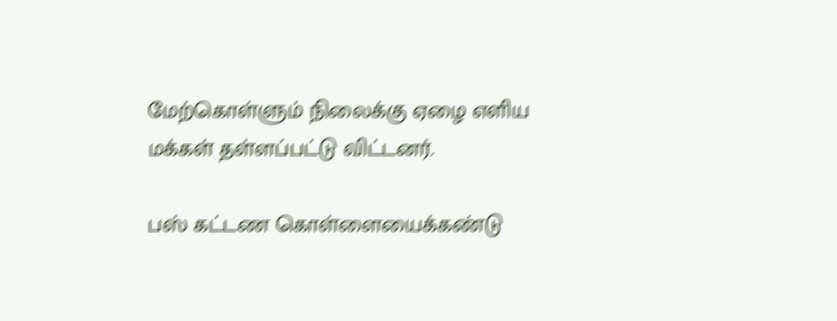மேற்கொள்ளும் நிலைக்கு ஏழை எளிய மக்கள் தள்ளப்பட்டு விட்டனர்.

பஸ் கட்டண கொள்ளையைக்கண்டு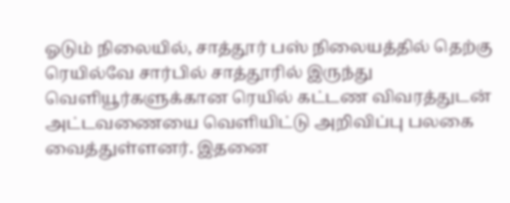ஓடும் நிலையில், சாத்தூர் பஸ் நிலையத்தில் தெற்கு ரெயில்வே சார்பில் சாத்தூரில் இருந்து வெளியூர்களுக்கான ரெயில் கட்டண விவரத்துடன் அட்டவணையை வெளியிட்டு அறிவிப்பு பலகை வைத்துள்ளனர். இதனை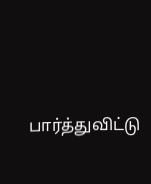பார்த்துவிட்டு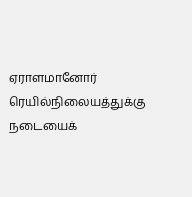ஏராளமானோர் ரெயில்நிலையத்துக்கு நடையைக்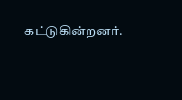கட்டுகின்றனர்.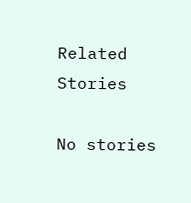Related Stories

No stories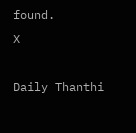found.
X

Daily Thanthi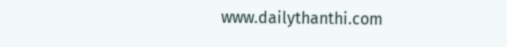www.dailythanthi.com